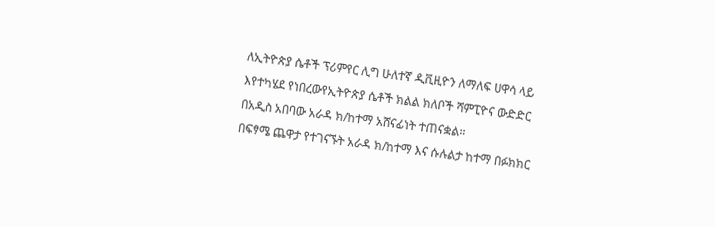ለኢትዮጵያ ሴቶች ፕሪምየር ሊግ ሁለተኛ ዲቪዚዮን ለማለፍ ሀዋሳ ላይ እየተካሄደ የነበረውየኢትዮጵያ ሴቶች ክልል ክለቦች ሻምፒዮና ውድድር በአዲስ አበባው አራዳ ክ/ከተማ አሸናፊነት ተጠናቋል።
በፍፃሜ ጨዋታ የተገናኙት አራዳ ክ/ከተማ እና ሱሉልታ ከተማ በፉክክር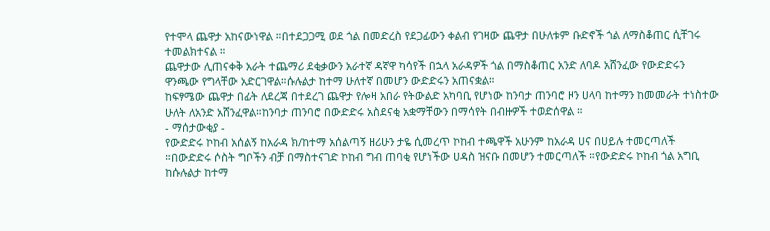የተሞላ ጨዋታ አከናውነዋል ።በተደጋጋሚ ወደ ጎል በመድረስ የደጋፊውን ቀልብ የገዛው ጨዋታ በሁለቱም ቡድኖች ጎል ለማስቆጠር ሲቸገሩ ተመልክተናል ።
ጨዋታው ሊጠናቀቅ አራት ተጨማሪ ደቂቃውን አራተኛ ዳኛዋ ካሳየች በኋላ አራዳዎች ጎል በማስቆጠር አንድ ለባዶ አሸንፈው የውድድሩን ዋንጫው የግላቸው አድርገዋል።ሱሉልታ ከተማ ሁለተኛ በመሆን ውድድሩን አጠናቋል።
ከፍፃሜው ጨዋታ በፊት ለደረጃ በተደረገ ጨዋታ የሎዛ አበራ የትውልድ አካባቢ የሆነው ከንባታ ጠንባሮ ዞን ሀላባ ከተማን ከመመራት ተነስተው ሁለት ለአንድ አሸንፈዋል።ከንባታ ጠንባሮ በውድድሩ አስደናቂ አቋማቸውን በማሳየት በብዙዎች ተወድሰዋል ።
- ማሰታውቂያ -
የውድድሩ ኮከብ አሰልኝ ከአራዳ ክ/ከተማ አሰልጣኝ ዘሪሁን ታዬ ሲመረጥ ኮከብ ተጫዋች አሁንም ከአራዳ ሀና በሀይሉ ተመርጣለች ።በውድድሩ ሶስት ግቦችን ብቻ በማስተናገድ ኮከብ ግብ ጠባቂ የሆነችው ሀዳስ ዝናቡ በመሆን ተመርጣለች ።የውድድሩ ኮከብ ጎል አግቢ ከሱሉልታ ከተማ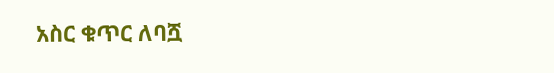አስር ቁጥር ለባሿ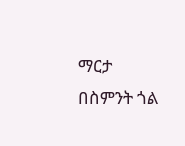ማርታ በስምንት ጎል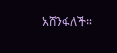አሸንፋለች።